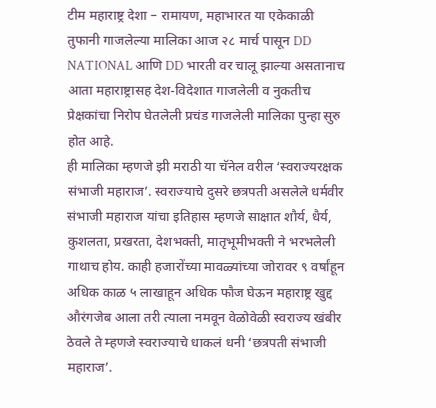टीम महाराष्ट्र देशा – रामायण, महाभारत या एकेकाळी तुफानी गाजलेल्या मालिका आज २८ मार्च पासून DD NATIONAL आणि DD भारती वर चालू झाल्या असतानाच आता महाराष्ट्रासह देश-विदेशात गाजलेली व नुकतीच प्रेक्षकांचा निरोप घेतलेली प्रचंड गाजलेली मालिका पुन्हा सुरु होत आहे.
ही मालिका म्हणजे झी मराठी या चॅनेल वरील ‘स्वराज्यरक्षक संभाजी महाराज’. स्वराज्याचे दुसरे छत्रपती असलेले धर्मवीर संभाजी महाराज यांचा इतिहास म्हणजे साक्षात शौर्य, धैर्य, कुशलता, प्रखरता, देशभक्ती, मातृभूमीभक्ती ने भरभलेली गाथाच होय. काही हजारोंच्या मावळ्यांच्या जोरावर ९ वर्षांहून अधिक काळ ५ लाखाहून अधिक फौज घेऊन महाराष्ट्र खुद्द औरंगजेब आला तरी त्याला नमवून वेळोवेळी स्वराज्य खंबीर ठेवले ते म्हणजे स्वराज्याचे धाकलं धनी ‘छत्रपती संभाजी महाराज’.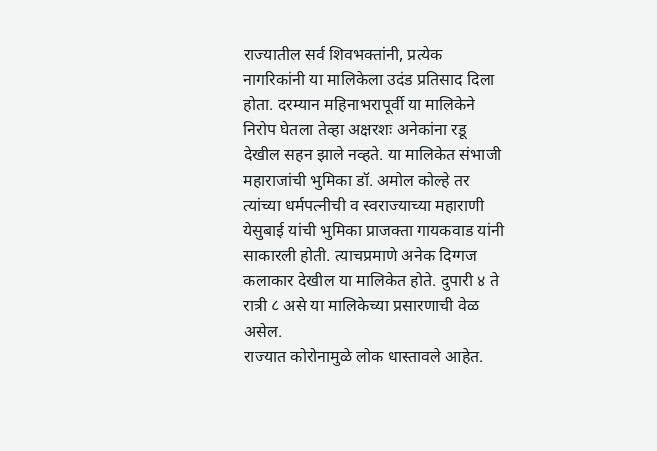राज्यातील सर्व शिवभक्तांनी, प्रत्येक नागरिकांनी या मालिकेला उदंड प्रतिसाद दिला होता. दरम्यान महिनाभरापूर्वी या मालिकेने निरोप घेतला तेव्हा अक्षरशः अनेकांना रडू देखील सहन झाले नव्हते. या मालिकेत संभाजी महाराजांची भुमिका डॉ. अमोल कोल्हे तर त्यांच्या धर्मपत्नीची व स्वराज्याच्या महाराणी येसुबाई यांची भुमिका प्राजक्ता गायकवाड यांनी साकारली होती. त्याचप्रमाणे अनेक दिग्गज कलाकार देखील या मालिकेत होते. दुपारी ४ ते रात्री ८ असे या मालिकेच्या प्रसारणाची वेळ असेल.
राज्यात कोरोनामुळे लोक धास्तावले आहेत.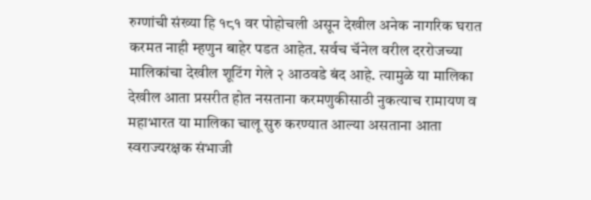रुग्णांची संख्या हि १८१ वर पोहोचली असून देखील अनेक नागरिक घरात करमत नाही म्हणुन बाहेर पडत आहेत. सर्वच चॅनेल वरील दररोजच्या मालिकांचा देखील शूटिंग गेले २ आठवडे बंद आहे. त्यामुळे या मालिका देखील आता प्रसरीत होत नसताना करमणुकीसाठी नुकत्याच रामायण व महाभारत या मालिका चालू सुरु करण्यात आल्या असताना आता स्वराज्यरक्षक संभाजी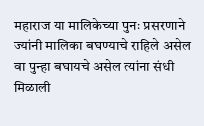महाराज या मालिकेच्या पुनः प्रसरणाने ज्यांनी मालिका बघण्याचे राहिले असेल वा पुन्हा बघायचे असेल त्यांना संधी मिळाली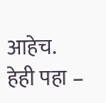आहेच.
हेही पहा –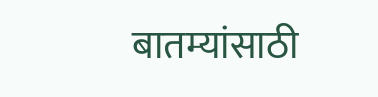बातम्यांसाठी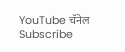YouTube चॅनेल Subscribe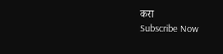करा
Subscribe Now